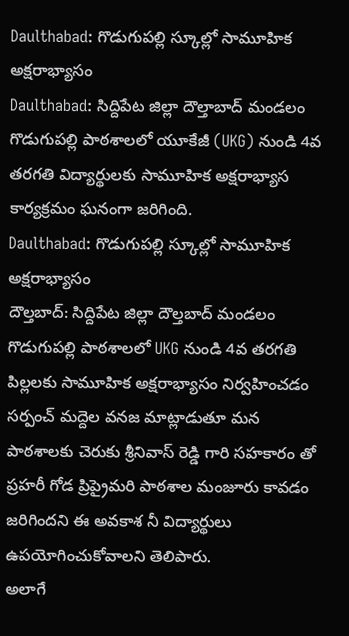Daulthabad: గొడుగుపల్లి స్కూల్లో సామూహిక అక్షరాభ్యాసం
Daulthabad: సిద్దిపేట జిల్లా దౌల్తాబాద్ మండలం గొడుగుపల్లి పాఠశాలలో యూకేజీ (UKG) నుండి 4వ తరగతి విద్యార్థులకు సామూహిక అక్షరాభ్యాస కార్యక్రమం ఘనంగా జరిగింది.
Daulthabad: గొడుగుపల్లి స్కూల్లో సామూహిక అక్షరాభ్యాసం
దౌల్తబాద్: సిద్దిపేట జిల్లా దౌల్తబాద్ మండలం గొడుగుపల్లి పాఠశాలలో UKG నుండి 4వ తరగతి పిల్లలకు సామూహిక అక్షరాభ్యాసం నిర్వహించడం సర్పంచ్ మద్దెల వనజ మాట్లాడుతూ మన పాఠశాలకు చెరుకు శ్రీనివాస్ రెడ్డి గారి సహకారం తో ప్రహరీ గోడ ప్రిప్రైమరి పాఠశాల మంజూరు కావడం జరిగిందని ఈ అవకాశ నీ విద్యార్థులు ఉపయోగించుకోవాలని తెలిపారు.
అలాగే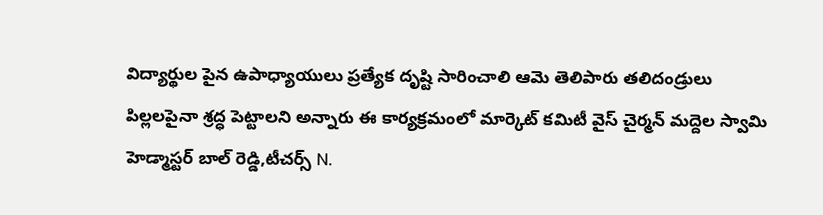విద్యార్థుల పైన ఉపాధ్యాయులు ప్రత్యేక దృష్టి సారించాలి ఆమె తెలిపారు తలిదండ్రులు పిల్లలపైనా శ్రద్ధ పెట్టాలని అన్నారు ఈ కార్యక్రమంలో మార్కెట్ కమిటీ వైస్ చైర్మన్ మద్దెల స్వామి హెడ్మాస్టర్ బాల్ రెడ్డి,టీచర్స్ N.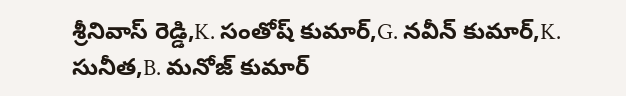శ్రీనివాస్ రెడ్డి,K. సంతోష్ కుమార్,G. నవీన్ కుమార్,K. సునీత,B. మనోజ్ కుమార్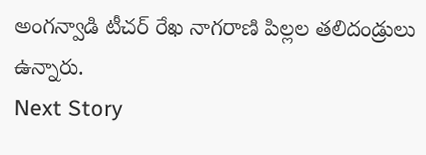అంగన్వాడి టీచర్ రేఖ నాగరాణి పిల్లల తలిదండ్రులు ఉన్నారు.
Next Story